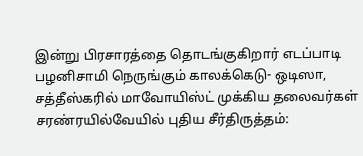இன்று பிரசாரத்தை தொடங்குகிறார் எடப்பாடி பழனிசாமி நெருங்கும் காலக்கெடு- ஒடிஸா, சத்தீஸ்கரில் மாவோயிஸ்ட் முக்கிய தலைவர்கள் சரண்ரயில்வேயில் புதிய சீர்திருத்தம்: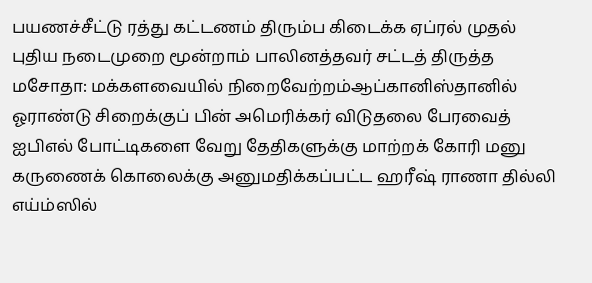பயணச்சீட்டு ரத்து கட்டணம் திரும்ப கிடைக்க ஏப்ரல் முதல் புதிய நடைமுறை மூன்றாம் பாலினத்தவர் சட்டத் திருத்த மசோதா: மக்களவையில் நிறைவேற்றம்ஆப்கானிஸ்தானில் ஓராண்டு சிறைக்குப் பின் அமெரிக்கர் விடுதலை பேரவைத் ஐபிஎல் போட்டிகளை வேறு தேதிகளுக்கு மாற்றக் கோரி மனு கருணைக் கொலைக்கு அனுமதிக்கப்பட்ட ஹரீஷ் ராணா தில்லி எய்ம்ஸில்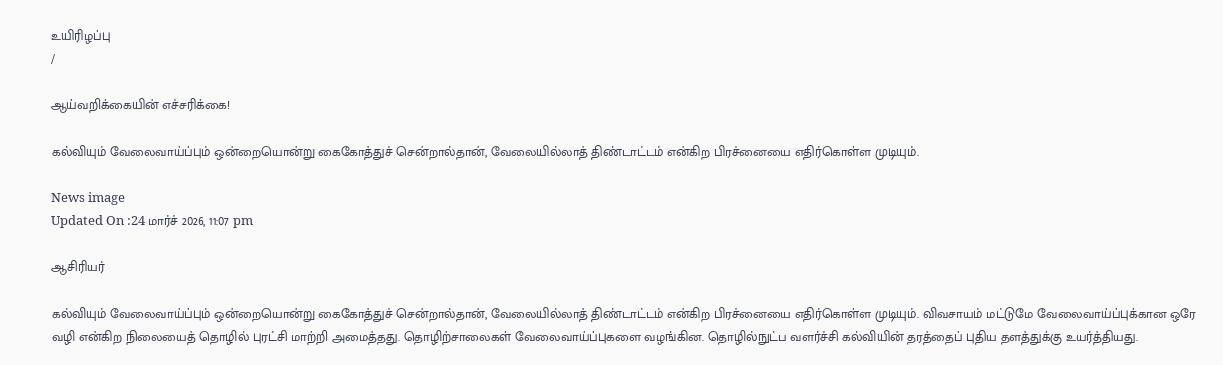உயிரிழப்பு
/

ஆய்வறிக்கையின் எச்சரிக்கை!

கல்வியும் வேலைவாய்ப்பும் ஒன்றையொன்று கைகோத்துச் சென்றால்தான், வேலையில்லாத் திண்டாட்டம் என்கிற பிரச்னையை எதிர்கொள்ள முடியும்.

News image
Updated On :24 மார்ச் 2026, 11:07 pm

ஆசிரியர்

கல்வியும் வேலைவாய்ப்பும் ஒன்றையொன்று கைகோத்துச் சென்றால்தான், வேலையில்லாத் திண்டாட்டம் என்கிற பிரச்னையை எதிர்கொள்ள முடியும். விவசாயம் மட்டுமே வேலைவாய்ப்புக்கான ஒரே வழி என்கிற நிலையைத் தொழில் புரட்சி மாற்றி அமைத்தது. தொழிற்சாலைகள் வேலைவாய்ப்புகளை வழங்கின. தொழில்நுட்ப வளர்ச்சி கல்வியின் தரத்தைப் புதிய தளத்துக்கு உயர்த்தியது.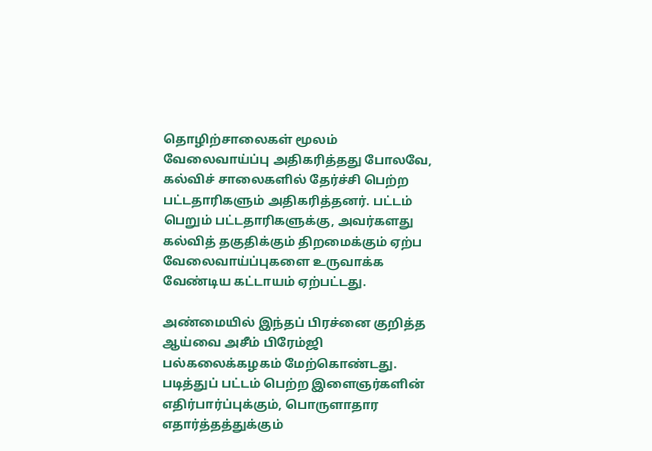தொழிற்சாலைகள் மூலம் வேலைவாய்ப்பு அதிகரித்தது போலவே, கல்விச் சாலைகளில் தேர்ச்சி பெற்ற பட்டதாரிகளும் அதிகரித்தனர். பட்டம் பெறும் பட்டதாரிகளுக்கு, அவர்களது கல்வித் தகுதிக்கும் திறமைக்கும் ஏற்ப வேலைவாய்ப்புகளை உருவாக்க வேண்டிய கட்டாயம் ஏற்பட்டது.

அண்மையில் இந்தப் பிரச்னை குறித்த ஆய்வை அசீம் பிரேம்ஜி பல்கலைக்கழகம் மேற்கொண்டது. படித்துப் பட்டம் பெற்ற இளைஞர்களின் எதிர்பார்ப்புக்கும், பொருளாதார எதார்த்தத்துக்கும்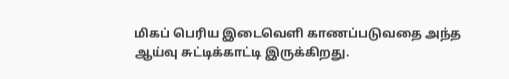மிகப் பெரிய இடைவெளி காணப்படுவதை அந்த ஆய்வு சுட்டிக்காட்டி இருக்கிறது.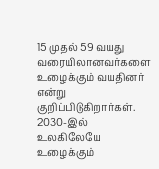15 முதல் 59 வயது வரையிலானவர்களை உழைக்கும் வயதினர் என்று குறிப்பிடுகிறார்கள். 2030-இல் உலகிலேயே உழைக்கும்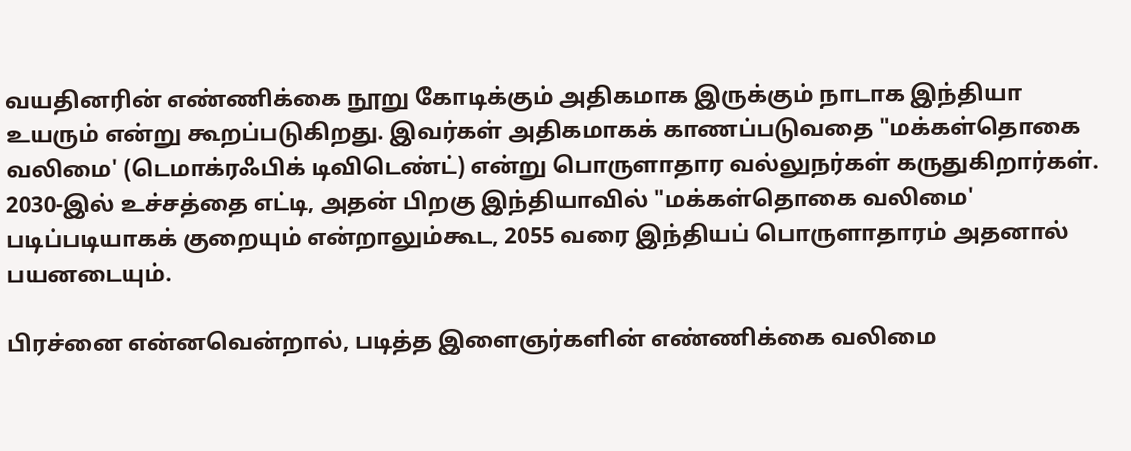வயதினரின் எண்ணிக்கை நூறு கோடிக்கும் அதிகமாக இருக்கும் நாடாக இந்தியா உயரும் என்று கூறப்படுகிறது. இவர்கள் அதிகமாகக் காணப்படுவதை "மக்கள்தொகை வலிமை' (டெமாக்ரஃபிக் டிவிடெண்ட்) என்று பொருளாதார வல்லுநர்கள் கருதுகிறார்கள். 2030-இல் உச்சத்தை எட்டி, அதன் பிறகு இந்தியாவில் "மக்கள்தொகை வலிமை' படிப்படியாகக் குறையும் என்றாலும்கூட, 2055 வரை இந்தியப் பொருளாதாரம் அதனால் பயனடையும்.

பிரச்னை என்னவென்றால், படித்த இளைஞர்களின் எண்ணிக்கை வலிமை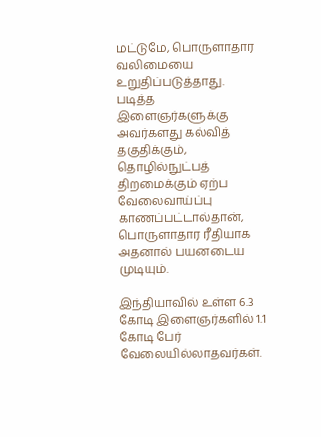மட்டுமே, பொருளாதார வலிமையை உறுதிப்படுத்தாது. படித்த இளைஞர்களுக்கு அவர்களது கல்வித் தகுதிக்கும், தொழில்நுட்பத் திறமைக்கும் ஏற்ப வேலைவாய்ப்பு காணப்பட்டால்தான், பொருளாதார ரீதியாக அதனால் பயனடைய முடியும்.

இந்தியாவில் உள்ள 6.3 கோடி இளைஞர்களில் 1.1 கோடி பேர் வேலையில்லாதவர்கள்.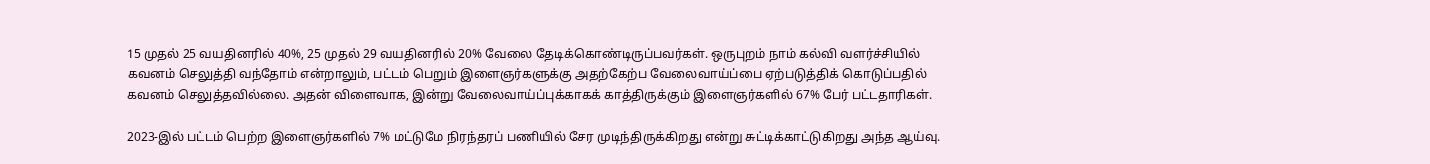15 முதல் 25 வயதினரில் 40%, 25 முதல் 29 வயதினரில் 20% வேலை தேடிக்கொண்டிருப்பவர்கள். ஒருபுறம் நாம் கல்வி வளர்ச்சியில் கவனம் செலுத்தி வந்தோம் என்றாலும், பட்டம் பெறும் இளைஞர்களுக்கு அதற்கேற்ப வேலைவாய்ப்பை ஏற்படுத்திக் கொடுப்பதில் கவனம் செலுத்தவில்லை. அதன் விளைவாக, இன்று வேலைவாய்ப்புக்காகக் காத்திருக்கும் இளைஞர்களில் 67% பேர் பட்டதாரிகள்.

2023-இல் பட்டம் பெற்ற இளைஞர்களில் 7% மட்டுமே நிரந்தரப் பணியில் சேர முடிந்திருக்கிறது என்று சுட்டிக்காட்டுகிறது அந்த ஆய்வு.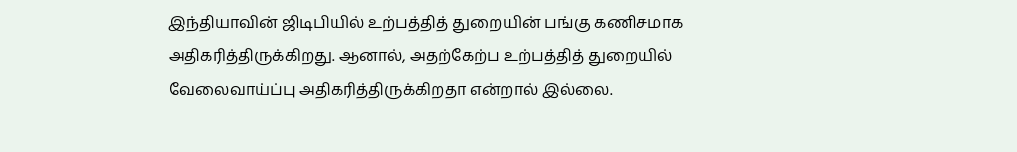இந்தியாவின் ஜிடிபியில் உற்பத்தித் துறையின் பங்கு கணிசமாக அதிகரித்திருக்கிறது. ஆனால், அதற்கேற்ப உற்பத்தித் துறையில் வேலைவாய்ப்பு அதிகரித்திருக்கிறதா என்றால் இல்லை.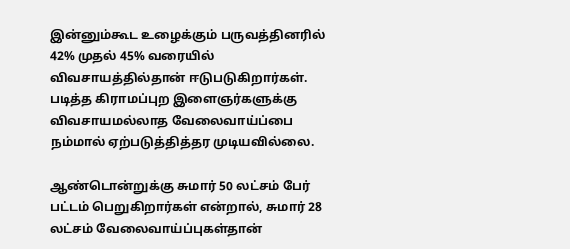இன்னும்கூட உழைக்கும் பருவத்தினரில் 42% முதல் 45% வரையில் விவசாயத்தில்தான் ஈடுபடுகிறார்கள். படித்த கிராமப்புற இளைஞர்களுக்கு விவசாயமல்லாத வேலைவாய்ப்பை நம்மால் ஏற்படுத்தித்தர முடியவில்லை.

ஆண்டொன்றுக்கு சுமார் 50 லட்சம் பேர் பட்டம் பெறுகிறார்கள் என்றால், சுமார் 28 லட்சம் வேலைவாய்ப்புகள்தான்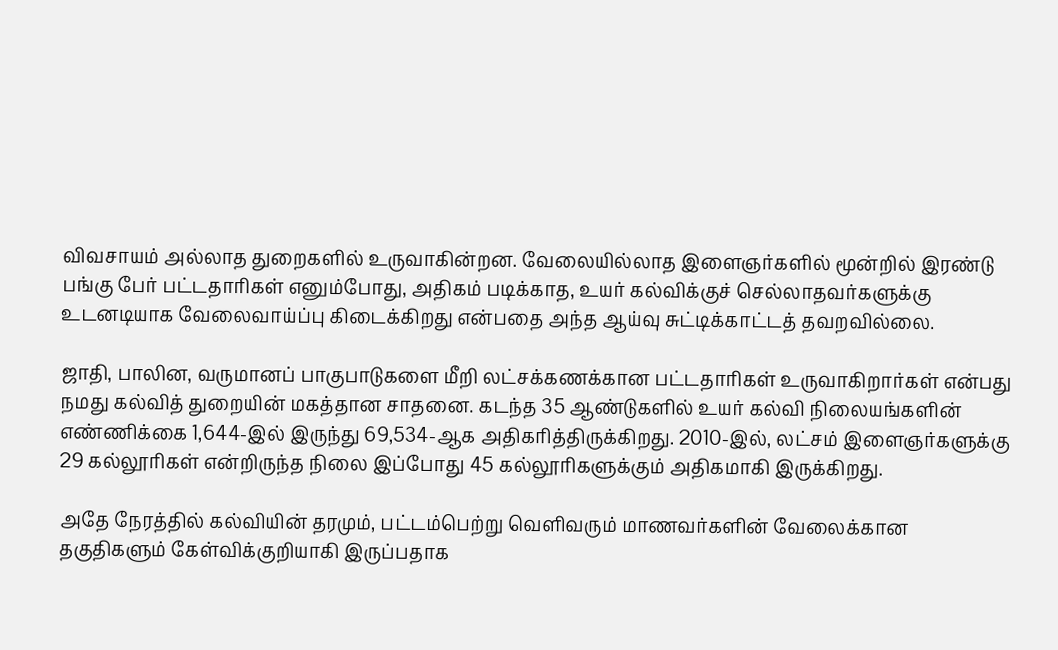விவசாயம் அல்லாத துறைகளில் உருவாகின்றன. வேலையில்லாத இளைஞர்களில் மூன்றில் இரண்டு பங்கு பேர் பட்டதாரிகள் எனும்போது, அதிகம் படிக்காத, உயர் கல்விக்குச் செல்லாதவர்களுக்கு உடனடியாக வேலைவாய்ப்பு கிடைக்கிறது என்பதை அந்த ஆய்வு சுட்டிக்காட்டத் தவறவில்லை.

ஜாதி, பாலின, வருமானப் பாகுபாடுகளை மீறி லட்சக்கணக்கான பட்டதாரிகள் உருவாகிறார்கள் என்பது நமது கல்வித் துறையின் மகத்தான சாதனை. கடந்த 35 ஆண்டுகளில் உயர் கல்வி நிலையங்களின் எண்ணிக்கை 1,644-இல் இருந்து 69,534-ஆக அதிகரித்திருக்கிறது. 2010-இல், லட்சம் இளைஞர்களுக்கு 29 கல்லூரிகள் என்றிருந்த நிலை இப்போது 45 கல்லூரிகளுக்கும் அதிகமாகி இருக்கிறது.

அதே நேரத்தில் கல்வியின் தரமும், பட்டம்பெற்று வெளிவரும் மாணவர்களின் வேலைக்கான தகுதிகளும் கேள்விக்குறியாகி இருப்பதாக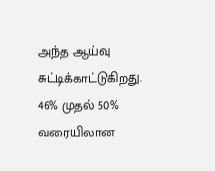அந்த ஆய்வு சுட்டிக்காட்டுகிறது. 46% முதல் 50% வரையிலான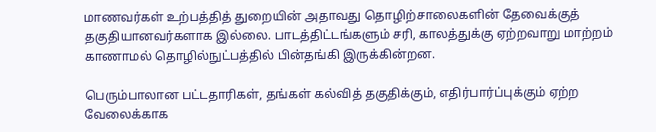மாணவர்கள் உற்பத்தித் துறையின் அதாவது தொழிற்சாலைகளின் தேவைக்குத் தகுதியானவர்களாக இல்லை. பாடத்திட்டங்களும் சரி, காலத்துக்கு ஏற்றவாறு மாற்றம் காணாமல் தொழில்நுட்பத்தில் பின்தங்கி இருக்கின்றன.

பெரும்பாலான பட்டதாரிகள், தங்கள் கல்வித் தகுதிக்கும், எதிர்பார்ப்புக்கும் ஏற்ற வேலைக்காக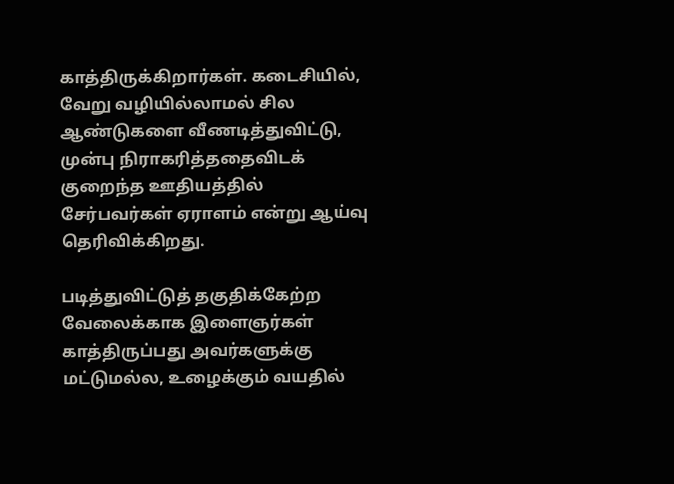காத்திருக்கிறார்கள். கடைசியில், வேறு வழியில்லாமல் சில ஆண்டுகளை வீணடித்துவிட்டு, முன்பு நிராகரித்ததைவிடக் குறைந்த ஊதியத்தில் சேர்பவர்கள் ஏராளம் என்று ஆய்வு தெரிவிக்கிறது.

படித்துவிட்டுத் தகுதிக்கேற்ற வேலைக்காக இளைஞர்கள் காத்திருப்பது அவர்களுக்கு மட்டுமல்ல, உழைக்கும் வயதில்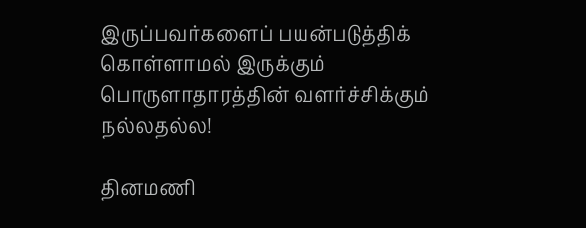இருப்பவர்களைப் பயன்படுத்திக் கொள்ளாமல் இருக்கும் பொருளாதாரத்தின் வளர்ச்சிக்கும் நல்லதல்ல!

தினமணி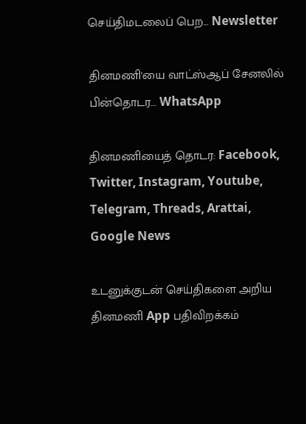செய்திமடலைப் பெற... Newsletter

தினமணி'யை வாட்ஸ்ஆப் சேனலில் பின்தொடர... WhatsApp

தினமணியைத் தொடர: Facebook, Twitter, Instagram, Youtube, Telegram, Threads, Arattai, Google News

உடனுக்குடன் செய்திகளை அறிய தினமணி App பதிவிறக்கம்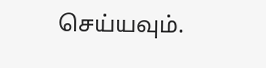செய்யவும்.